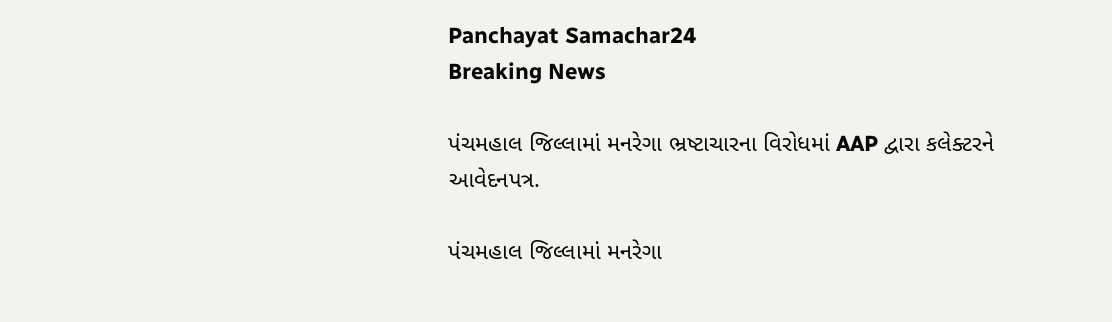Panchayat Samachar24
Breaking News

પંચમહાલ જિલ્લામાં મનરેગા ભ્રષ્ટાચારના વિરોધમાં AAP દ્વારા કલેક્ટરને આવેદનપત્ર.

પંચમહાલ જિલ્લામાં મનરેગા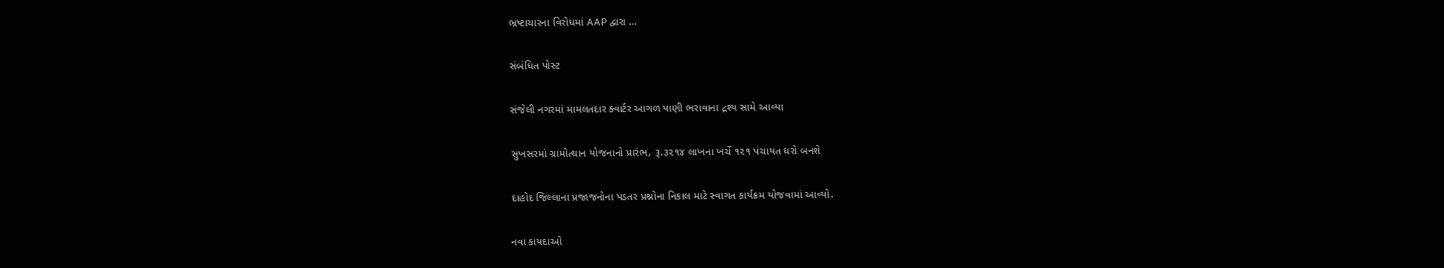ભ્રષ્ટાચારના વિરોધમાં AAP દ્વારા …

સંબંધિત પોસ્ટ

સંજેલી નગરમાં મામલતદાર ક્વાર્ટર આગળ પાણી ભરાવાના દ્રશ્ય સામે આવ્યા

સુખસરમાં ગ્રામોત્થાન યોજનાનો પ્રારંભ, રૂ.૩૨૧૪ લાખના ખર્ચે ૧૨૧ પંચાયત ઘરો બનશે

દાહોદ જિલ્લાના પ્રજાજનોના પડતર પ્રશ્નોના નિકાલ માટે સ્વાગત કાર્યક્રમ યોજવામાં આવ્યો.

નવા કાયદાઓ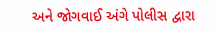અને જોગવાઈ અંગે પોલીસ દ્વારા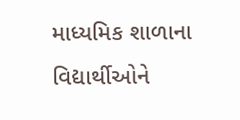માધ્યમિક શાળાના વિદ્યાર્થીઓને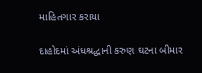માહિતગાર કરાયા

દાહોદમાં અંધશ્રદ્ધાની કરુણ ઘટના બીમાર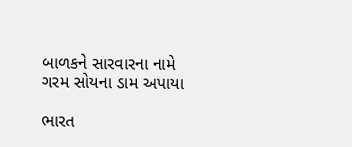બાળકને સારવારના નામે ગરમ સોયના ડામ અપાયા

ભારત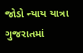જોડો ન્યાય યાત્રા ગુજરાતમાં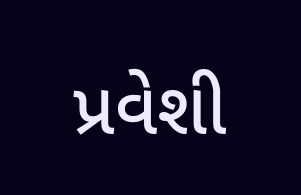પ્રવેશી